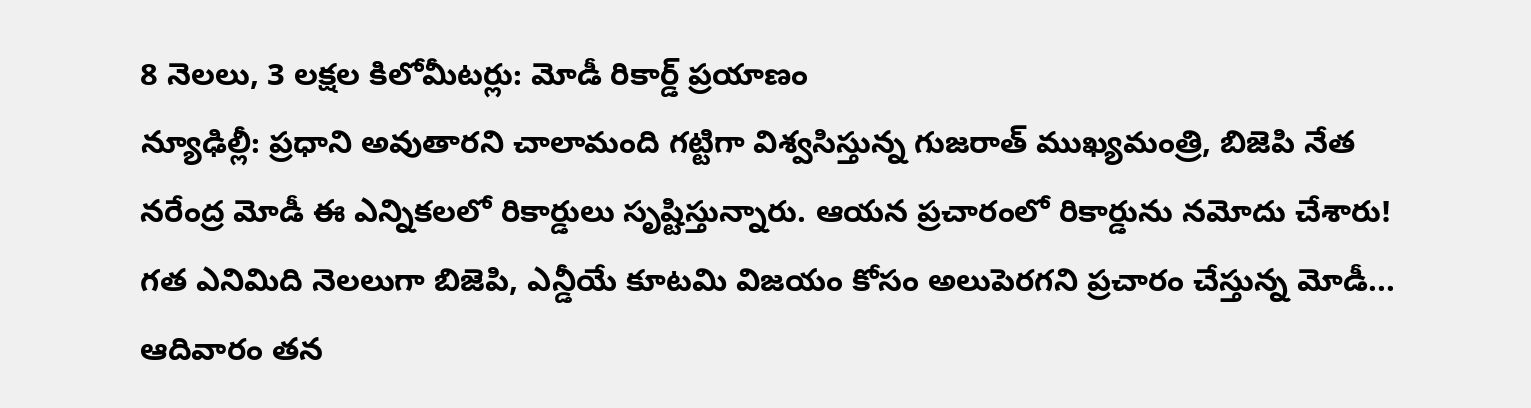8 నెలలు, 3 లక్షల కిలోమీటర్లు: మోడీ రికార్డ్ ప్రయాణం
న్యూఢిల్లీ: ప్రధాని అవుతారని చాలామంది గట్టిగా విశ్వసిస్తున్న గుజరాత్ ముఖ్యమంత్రి, బిజెపి నేత నరేంద్ర మోడీ ఈ ఎన్నికలలో రికార్డులు సృష్టిస్తున్నారు. ఆయన ప్రచారంలో రికార్డును నమోదు చేశారు! గత ఎనిమిది నెలలుగా బిజెపి, ఎన్డీయే కూటమి విజయం కోసం అలుపెరగని ప్రచారం చేస్తున్న మోడీ... ఆదివారం తన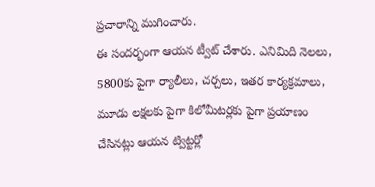ప్రచారాన్ని ముగించారు.
ఈ సందర్భంగా ఆయన ట్వీట్ చేశారు. ఎనిమిది నెలలు, 5800కు పైగా ర్యాలీలు, చర్చలు, ఇతర కార్యక్రమాలు, మూడు లక్షలకు పైగా కిలోమీటర్లకు పైగా ప్రయాణం చేసినట్లు ఆయన ట్విట్టర్లో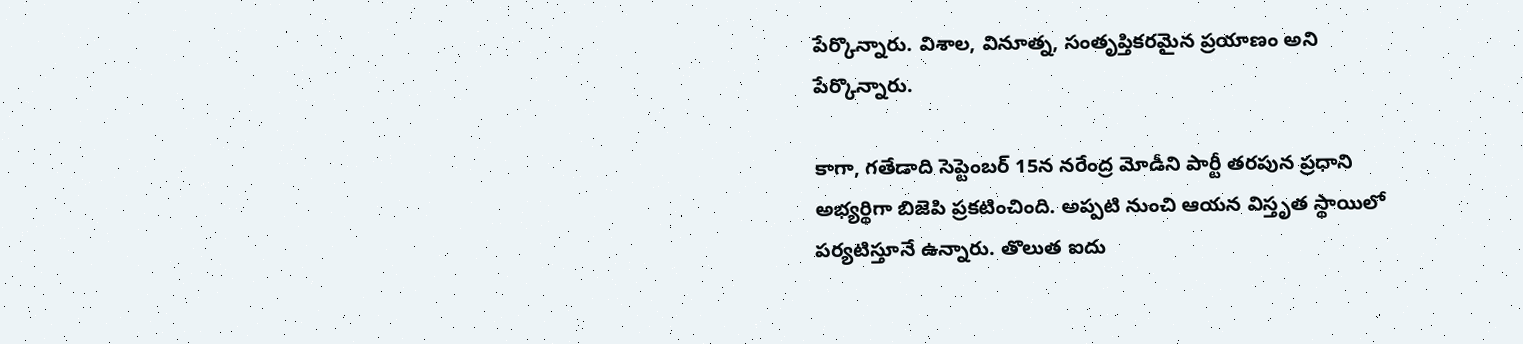పేర్కొన్నారు. విశాల, వినూత్న, సంతృప్తికరమైన ప్రయాణం అని పేర్కొన్నారు.

కాగా, గతేడాది సెప్టెంబర్ 15న నరేంద్ర మోడీని పార్టీ తరపున ప్రధాని అభ్యర్థిగా బిజెపి ప్రకటించింది. అప్పటి నుంచి ఆయన విస్తృత స్థాయిలో పర్యటిస్తూనే ఉన్నారు. తొలుత ఐదు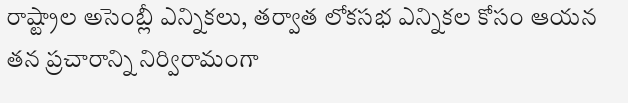రాష్ట్రాల అసెంబ్లీ ఎన్నికలు, తర్వాత లోకసభ ఎన్నికల కోసం ఆయన తన ప్రచారాన్ని నిర్విరామంగా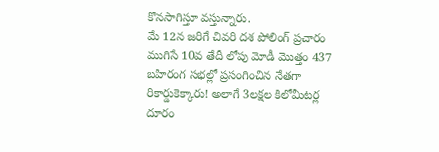కొనసాగిస్తూ వస్తున్నారు.
మే 12న జరిగే చివరి దశ పోలింగ్ ప్రచారం ముగిసే 10వ తేదీ లోపు మోడీ మొత్తం 437 బహిరంగ సభల్లో ప్రసంగించిన నేతగా రికార్డుకెక్కారు! అలాగే 3లక్షల కిలోమీటర్ల దూరం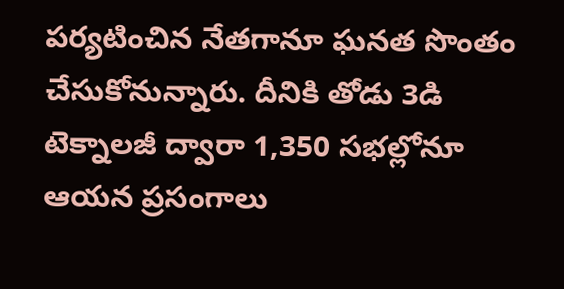పర్యటించిన నేతగానూ ఘనత సొంతం చేసుకోనున్నారు. దీనికి తోడు 3డి టెక్నాలజీ ద్వారా 1,350 సభల్లోనూ ఆయన ప్రసంగాలు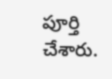పూర్తి చేశారు.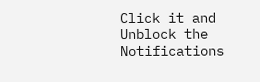Click it and Unblock the Notifications